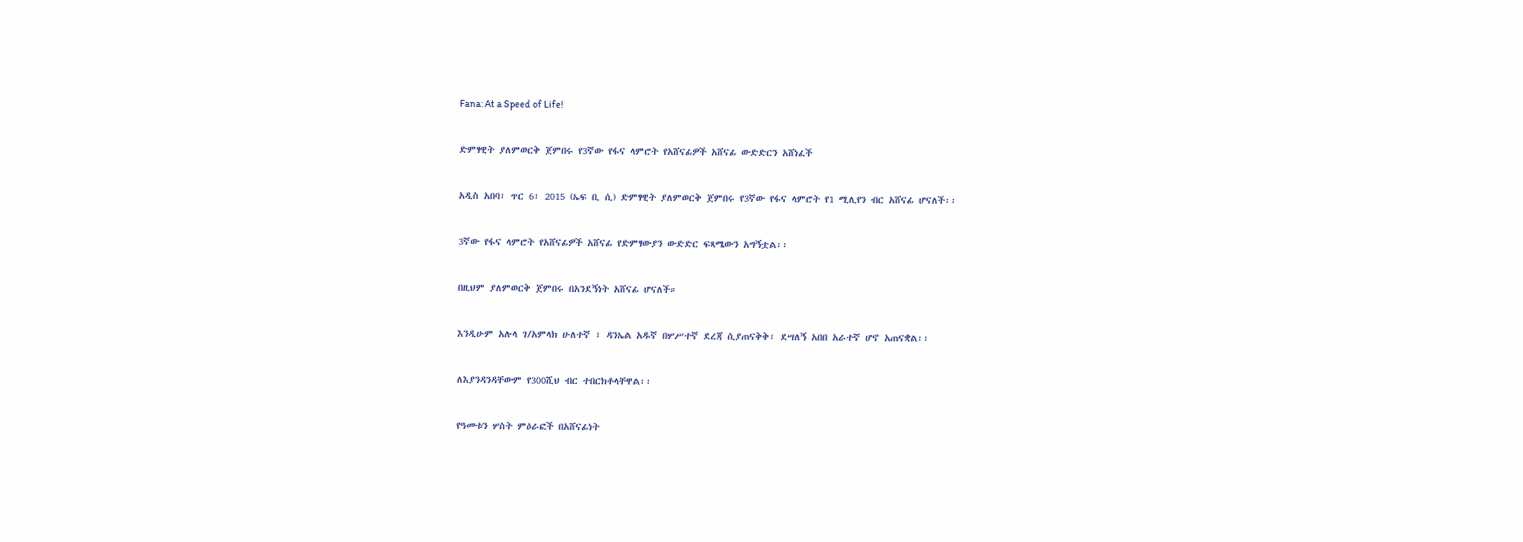Fana: At a Speed of Life!

ድምፃዊት ያለምወርቅ ጀምበሩ የ3ኛው የፋና ላምሮት የአሸናፊዎች አሸናፊ ውድድርን አሸነፈች

አዲስ አበባ፣ ጥር 6፣ 2015 (ኤፍ ቢ ሲ) ድምፃዊት ያለምወርቅ ጀምበሩ የ3ኛው የፋና ላምሮት የ1 ሚሊየን ብር አሸናፊ ሆናለች፡፡

3ኛው የፋና ላምሮት የአሸናፊዎች አሸናፊ የድምፃውያን ውድድር ፍጻሜውን አግኝቷል፡፡

በዚህም ያለምወርቅ ጀምበሩ በአንደኝነት አሸናፊ ሆናለች።

እንዲሁም አሉላ ገ/አምላክ ሁለተኛ ፣ ዳንኤል አዱኛ በሦሥተኛ ደረጃ ሲያጠናቅቅ፣ ደሣለኝ አበበ አራተኛ ሆኖ አጠናቋል፡፡

ለእያንዳንዳቸውም የ300ሺህ ብር ተበርክቶላቸዋል፡፡

የዓመቱን ሦስት ምዕራፎች በአሸናፊነት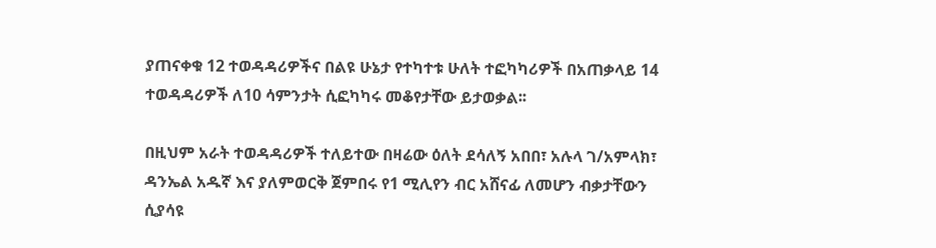ያጠናቀቁ 12 ተወዳዳሪዎችና በልዩ ሁኔታ የተካተቱ ሁለት ተፎካካሪዎች በአጠቃላይ 14 ተወዳዳሪዎች ለ10 ሳምንታት ሲፎካካሩ መቆየታቸው ይታወቃል፡፡

በዚህም አራት ተወዳዳሪዎች ተለይተው በዛሬው ዕለት ደሳለኝ አበበ፣ አሉላ ገ/አምላክ፣ ዳንኤል አዱኛ እና ያለምወርቅ ጀምበሩ የ1 ሚሊየን ብር አሸናፊ ለመሆን ብቃታቸውን ሲያሳዩ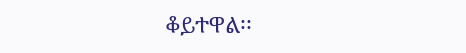ቆይተዋል፡፡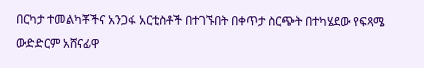በርካታ ተመልካቾችና አንጋፋ አርቲስቶች በተገኙበት በቀጥታ ስርጭት በተካሄደው የፍጻሜ ውድድርም አሸናፊዋ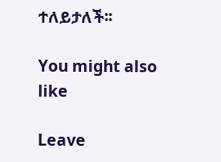ተለይታለች፡፡

You might also like

Leave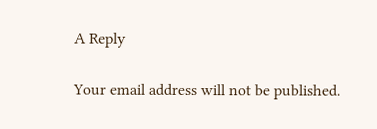A Reply

Your email address will not be published.